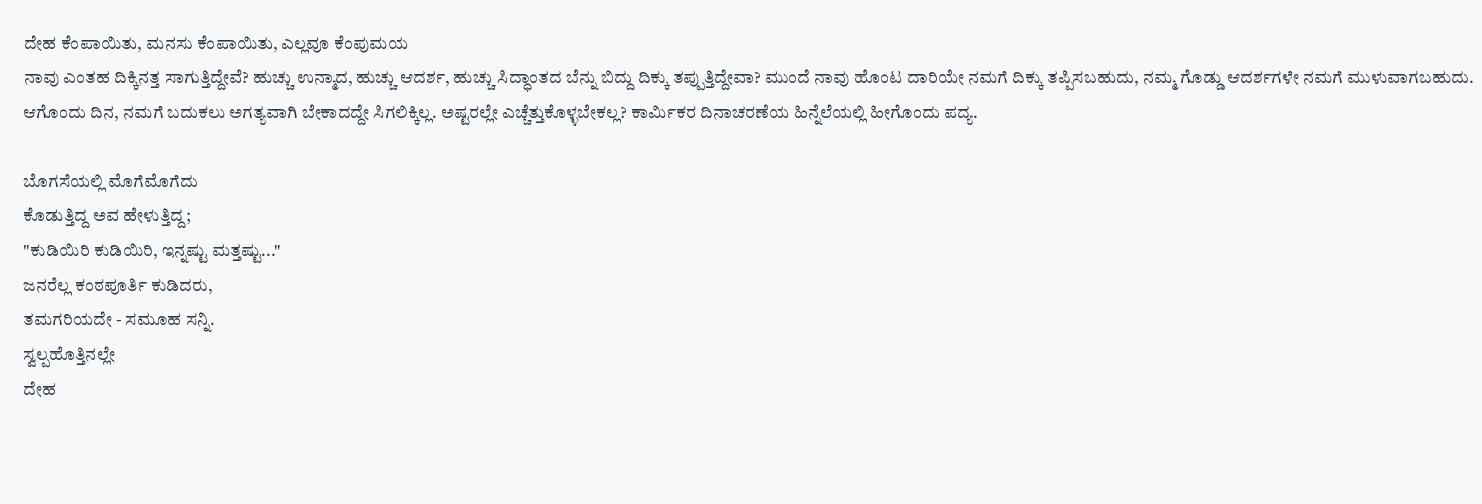ದೇಹ ಕೆಂಪಾಯಿತು, ಮನಸು ಕೆಂಪಾಯಿತು, ಎಲ್ಲವೂ ಕೆಂಪುಮಯ
ನಾವು ಎಂತಹ ದಿಕ್ಕಿನತ್ತ ಸಾಗುತ್ತಿದ್ದೇವೆ? ಹುಚ್ಚು ಉನ್ಮಾದ, ಹುಚ್ಚು ಆದರ್ಶ, ಹುಚ್ಚು ಸಿದ್ಧಾಂತದ ಬೆನ್ನು ಬಿದ್ದು ದಿಕ್ಕು ತಪ್ಪುತ್ತಿದ್ದೇವಾ? ಮುಂದೆ ನಾವು ಹೊಂಟ ದಾರಿಯೇ ನಮಗೆ ದಿಕ್ಕು ತಪ್ಪಿಸಬಹುದು, ನಮ್ಮ ಗೊಡ್ಡು ಆದರ್ಶಗಳೇ ನಮಗೆ ಮುಳುವಾಗಬಹುದು. ಆಗೊಂದು ದಿನ, ನಮಗೆ ಬದುಕಲು ಅಗತ್ಯವಾಗಿ ಬೇಕಾದದ್ದೇ ಸಿಗಲಿಕ್ಕಿಲ್ಲ. ಅಷ್ಟರಲ್ಲೇ ಎಚ್ಚೆತ್ತುಕೊಳ್ಳಬೇಕಲ್ಲ? ಕಾರ್ಮಿಕರ ದಿನಾಚರಣೆಯ ಹಿನ್ನೆಲೆಯಲ್ಲಿ ಹೀಗೊಂದು ಪದ್ಯ.

ಬೊಗಸೆಯಲ್ಲಿ ಮೊಗೆಮೊಗೆದು
ಕೊಡುತ್ತಿದ್ದ ಅವ ಹೇಳುತ್ತಿದ್ದ;
"ಕುಡಿಯಿರಿ ಕುಡಿಯಿರಿ, ಇನ್ನಷ್ಟು ಮತ್ತಷ್ಟು..."
ಜನರೆಲ್ಲ ಕಂಠಪೂರ್ತಿ ಕುಡಿದರು,
ತಮಗರಿಯದೇ - ಸಮೂಹ ಸನ್ನಿ.
ಸ್ವಲ್ಪಹೊತ್ತಿನಲ್ಲೇ
ದೇಹ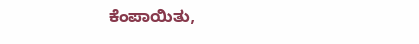ಕೆಂಪಾಯಿತು,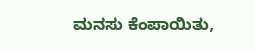ಮನಸು ಕೆಂಪಾಯಿತು,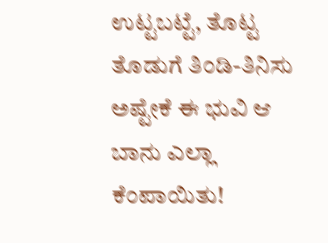ಉಟ್ಟಬಟ್ಟೆ, ತೊಟ್ಟ ತೊಡುಗೆ ತಿಂಡಿ-ತಿನಿಸು
ಅಷ್ಟೇಕೆ ಈ ಭುವಿ ಆ ಬಾನು ಎಲ್ಲಾ ಕೆಂಪಾಯಿತು!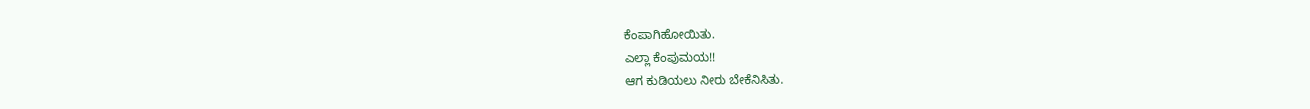ಕೆಂಪಾಗಿಹೋಯಿತು.
ಎಲ್ಲಾ ಕೆಂಪುಮಯ!!
ಆಗ ಕುಡಿಯಲು ನೀರು ಬೇಕೆನಿಸಿತು.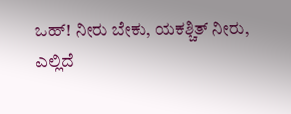ಒಹ್! ನೀರು ಬೇಕು, ಯಕಶ್ಚಿತ್ ನೀರು,
ಎಲ್ಲಿದೆ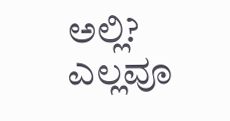ಅಲ್ಲಿ?
ಎಲ್ಲವೂ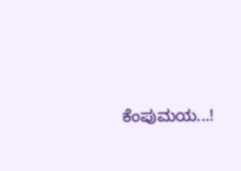ಕೆಂಪುಮಯ...!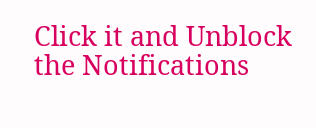Click it and Unblock the Notifications